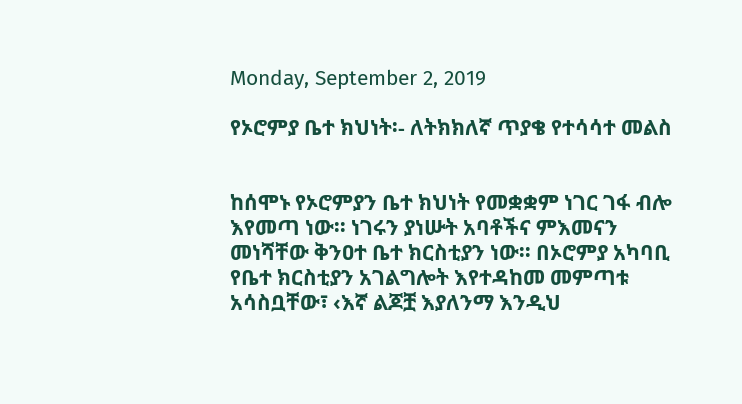Monday, September 2, 2019

የኦሮምያ ቤተ ክህነት፡- ለትክክለኛ ጥያቄ የተሳሳተ መልስ


ከሰሞኑ የኦሮምያን ቤተ ክህነት የመቋቋም ነገር ገፋ ብሎ እየመጣ ነው፡፡ ነገሩን ያነሡት አባቶችና ምእመናን መነሻቸው ቅንዐተ ቤተ ክርስቲያን ነው፡፡ በኦሮምያ አካባቢ የቤተ ክርስቲያን አገልግሎት እየተዳከመ መምጣቱ አሳስቧቸው፣ ‹እኛ ልጆቿ እያለንማ እንዲህ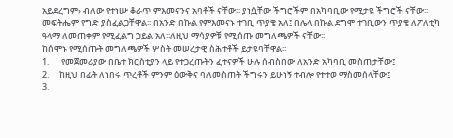አይደረግም› ብለው የተነሡ ቆራጥ ምእመናንና አባቶች ናቸው፡፡ ያነሷቸው ችግሮችም በአካባቢው የሚታዩ ችግሮች ናቸው፡፡ መፍትሔም የግድ ያስፈልጋቸዋል፡፡ በአንድ በኩል የምእመናኑ ተገቢ ጥያቄ አለ፤ በሌላ በኩል ደግሞ ተገቢውን ጥያቄ ለፖለቲካ ዓላማ ለመጠቀም የሚፈልግ ኃይል አለ፡፡ለዚህ ማሳያዎቹ የሚሰጡ መግለጫዎች ናቸው፡፡
ከሰሞኑ የሚሰጡት መግለጫዎች ሦስት መሠረታዊ ስሕተቶች ይታዩባቸዋል፡፡
1.      የመጀመሪያው በቤተ ክርስቲያን ላይ የተጋረጡትን ፈተናዎች ሁሉ ሰብስበው ለአንድ አካባቢ መስጠታቸው፤
2.     ከዚህ በፊት ለነበሩ ጥረቶች ምንም ዕውቅና ባለመስጠት ችግሩን ይሁነኝ ተብሎ የተተወ ማስመሰላቸው፤
3.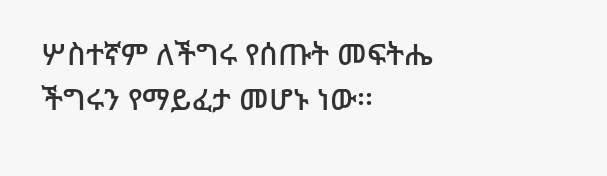ሦስተኛም ለችግሩ የሰጡት መፍትሔ ችግሩን የማይፈታ መሆኑ ነው፡፡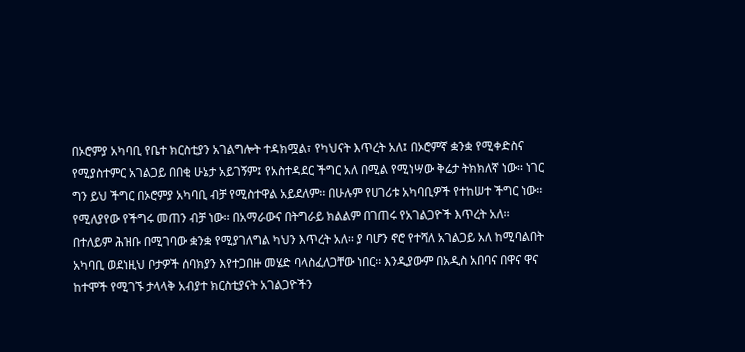በኦሮምያ አካባቢ የቤተ ክርስቲያን አገልግሎት ተዳክሟል፣ የካህናት እጥረት አለ፤ በኦሮምኛ ቋንቋ የሚቀድስና የሚያስተምር አገልጋይ በበቂ ሁኔታ አይገኝም፤ የአስተዳደር ችግር አለ በሚል የሚነሣው ቅሬታ ትክክለኛ ነው፡፡ ነገር ግን ይህ ችግር በኦሮምያ አካባቢ ብቻ የሚስተዋል አይደለም፡፡ በሁሉም የሀገሪቱ አካባቢዎች የተከሠተ ችግር ነው፡፡ የሚለያየው የችግሩ መጠን ብቻ ነው፡፡ በአማራውና በትግራይ ክልልም በገጠሩ የአገልጋዮች እጥረት አለ፡፡ በተለይም ሕዝቡ በሚገባው ቋንቋ የሚያገለግል ካህን እጥረት አለ፡፡ ያ ባሆን ኖሮ የተሻለ አገልጋይ አለ ከሚባልበት አካባቢ ወደነዚህ ቦታዎች ሰባክያን እየተጋበዙ መሄድ ባላስፈለጋቸው ነበር፡፡ እንዲያውም በአዲስ አበባና በዋና ዋና ከተሞች የሚገኙ ታላላቅ አብያተ ክርስቲያናት አገልጋዮችን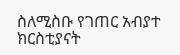ስለሚስቡ የገጠር አብያተ ክርስቲያናት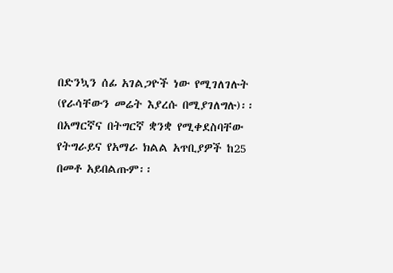በድንኳን ሰፊ አገልጋዮች ነው የሚገለገሉት (የራሳቸውን መሬት እያረሱ በሚያገለግሉ)፡፡ በአማርኛና በትግርኛ ቋንቋ የሚቀደስባቸው የትግራይና የአማራ ክልል አጥቢያዎች ከ25 በመቶ አይበልጡም፡፡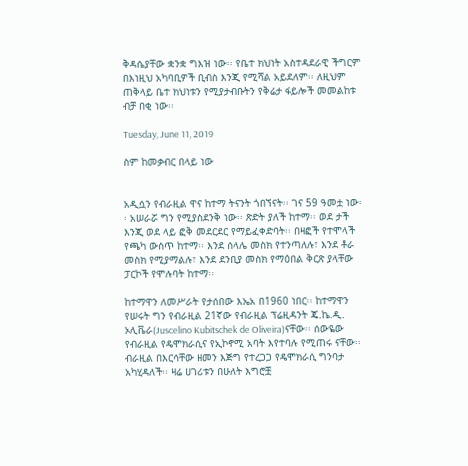ቅዳሴያቸው ቋንቋ ግእዝ ነው፡፡ የቤተ ክህነት አስተዳደራዊ ችግርም በእነዚህ አካባቢዎች ቢብስ እንጂ የሚሻል አይደለም፡፡ ለዚህም ጠቅላይ ቤተ ክህነቱን የሚያታብቡትን የቅሬታ ፋይሎች መመልከቱ ብቻ በቂ ነው፡፡

Tuesday, June 11, 2019

ስም ከመቃብር በላይ ነው


አዲሷን የብራዚል ዋና ከተማ ትናንት ጎበኘናት፡፡ ገና 59 ዓመቷ ነው፡፡ አሠራሯ ግን የሚያስደንቅ ነው፡፡ ጽድት ያለች ከተማ፡፡ ወደ ታች እንጂ ወደ ላይ ፎቅ መደርደር የማይፈቀድባት፡፡ በዛፎች የተሞላች የጫካ ውስጥ ከተማ፡፡ እንደ ሰላሌ መስክ የተንጣለሉ፣ እንደ ቶራ መስክ የሚያማልሉ፣ እንደ ደንቢያ መስክ የማዕበል ቅርጽ ያላቸው ፓርኮች የሞሉባት ከተማ፡፡

ከተማዋን ለመሥራት የታሰበው እኤአ በ1960 ነበር፡፡ ከተማዋን የሠሩት ግን የብራዚል 21ኛው የብራዚል ፕሬዚዳንት ጄ.ኬ.ዲ. ኦሊቬራ(Juscelino Kubitschek de Oliveira)ናቸው፡፡ ሰውዬው የብራዚል የዴሞክራሲና የኢኮኖሚ አባት እየተባሉ የሚጠሩ ናቸው፡፡ ብራዚል በእርሳቸው ዘመን እጅግ የተረጋጋ የዴሞክራሲ ግንባታ አካሂዳለች፡፡ ዛሬ ሀገሪቱን በሁለት እግሮቿ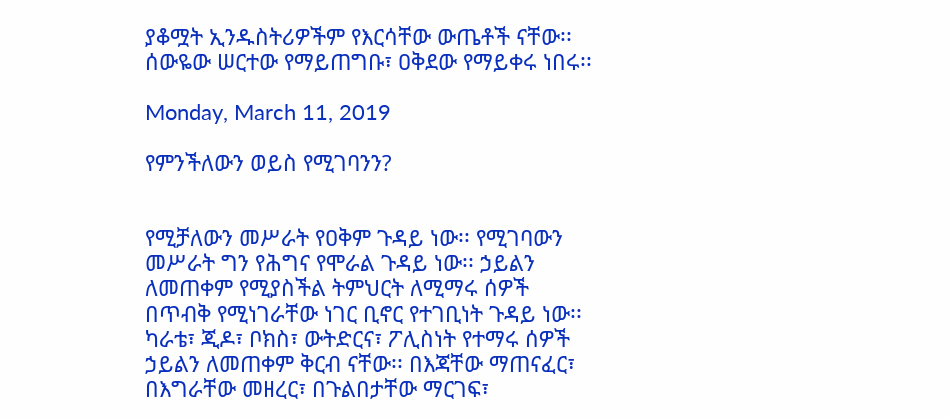ያቆሟት ኢንዱስትሪዎችም የእርሳቸው ውጤቶች ናቸው፡፡ ሰውዬው ሠርተው የማይጠግቡ፣ ዐቅደው የማይቀሩ ነበሩ፡፡

Monday, March 11, 2019

የምንችለውን ወይስ የሚገባንን?


የሚቻለውን መሥራት የዐቅም ጉዳይ ነው፡፡ የሚገባውን መሥራት ግን የሕግና የሞራል ጉዳይ ነው፡፡ ኃይልን ለመጠቀም የሚያስችል ትምህርት ለሚማሩ ሰዎች በጥብቅ የሚነገራቸው ነገር ቢኖር የተገቢነት ጉዳይ ነው፡፡ ካራቴ፣ ጂዶ፣ ቦክስ፣ ውትድርና፣ ፖሊስነት የተማሩ ሰዎች ኃይልን ለመጠቀም ቅርብ ናቸው፡፡ በእጃቸው ማጠናፈር፣ በእግራቸው መዘረር፣ በጉልበታቸው ማርገፍ፣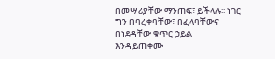በመሣሪያቸው ማንጠፍ፣ ይችላሉ፡፡ ነገር ግን በባረቀባቸው፣ በፈላባቸውና በነደዳቸው ቁጥር ኃይል እንዳይጠቀሙ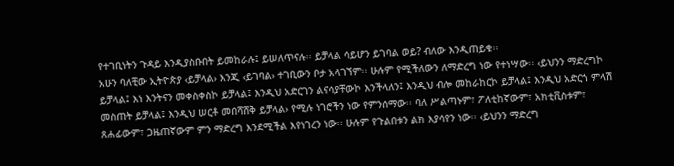የተገቢነትን ጉዳይ እንዲያስቡበት ይመከራሉ፤ ይሠለጥናሉ፡፡ ይቻላል ሳይሆን ይገባል ወይ? ብለው እንዲጠይቁ፡፡
አሁን ባለቺው ኢትዮጵያ ‹ይቻላል› እንጂ ‹ይገባል› ተገቢውን ቦታ አላገኘም፡፡ ሁሉም የሚችለውን ለማድረግ ነው የተነሣው፡፡ ‹ይህንን ማድረግኮ ይቻላል፤ እነ እንትናን መቀስቀስኮ ይቻላል፤ እንዲህ አድርገን ልናሳያቸውኮ እንችላለን፤ እንዲህ ብሎ መከራከርኮ ይቻላል፤ እንዲህ አድርጎ ምላሽ መስጠት ይቻላል፤ እንዲህ ሠርቶ መበሻሸቅ ይቻላል› የሚሉ ነገሮችን ነው የምንሰማው፡፡ ባለ ሥልጣኑም፣ ፖለቲከኛውም፣ አክቲቪስቱም፣ ጸሐፊውም፣ ጋዜጠኛውም ምን ማድረግ እንደሚችል እየነገረን ነው፡፡ ሁሉም የጉልበቱን ልክ እያሳየን ነው፡፡ ‹ይህንን ማድረግ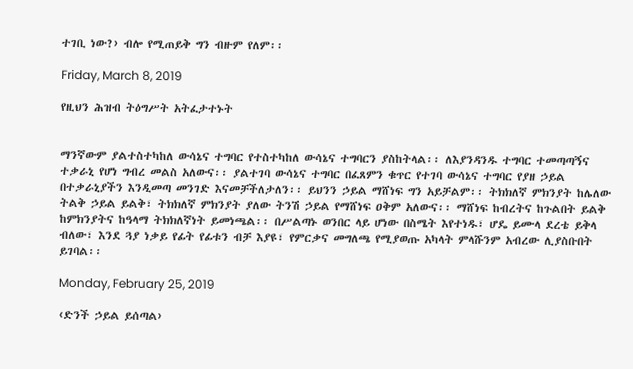ተገቢ ነው?› ብሎ የሚጠይቅ ግን ብዙም የለም፡፡

Friday, March 8, 2019

የዚህን ሕዝብ ትዕግሥት አትፈታተኑት


ማንኛውም ያልተስተካከለ ውሳኔና ተግባር የተስተካከለ ውሳኔና ተግባርን ያስከትላል፡፡ ለእያንዳንዱ ተግባር ተመጣጣኝና ተቃራኒ የሆነ ግብረ መልስ አለውና፡፡ ያልተገባ ውሳኔና ተግባር በፈጸምን ቁጥር የተገባ ውሳኔና ተግባር የያዘ ኃይል በተቃራኒያችን እንዲመጣ መንገድ እናመቻችለታለን፡፡ ይህንን ኃይል ማሸነፍ ግን አይቻልም፡፡ ትክክለኛ ምክንያት ከሌለው ትልቅ ኃይል ይልቅ፣ ትክክለኛ ምክንያት ያለው ትንሽ ኃይል የማሸነፍ ዐቅም አለውና፡፡ ማሸነፍ ከብረትና ከጉልበት ይልቅ ከምክንያትና ከዓላማ ትክክለኛነት ይመነጫል፡፡ በሥልጣኑ ወንበር ላይ ሆነው በስሜት እየተነዱ፣ ሆዴ ይሙላ ደረቴ ይቅላ ብለው፣ እንደ ጓያ ነቃይ የፊት የፊቱን ብቻ እያዩ፣ የምርቃና መግለጫ የሚያወጡ አካላት ምላሹንም አብረው ሊያስቡበት ይገባል፡፡

Monday, February 25, 2019

‹ድንች ኃይል ይሰጣል›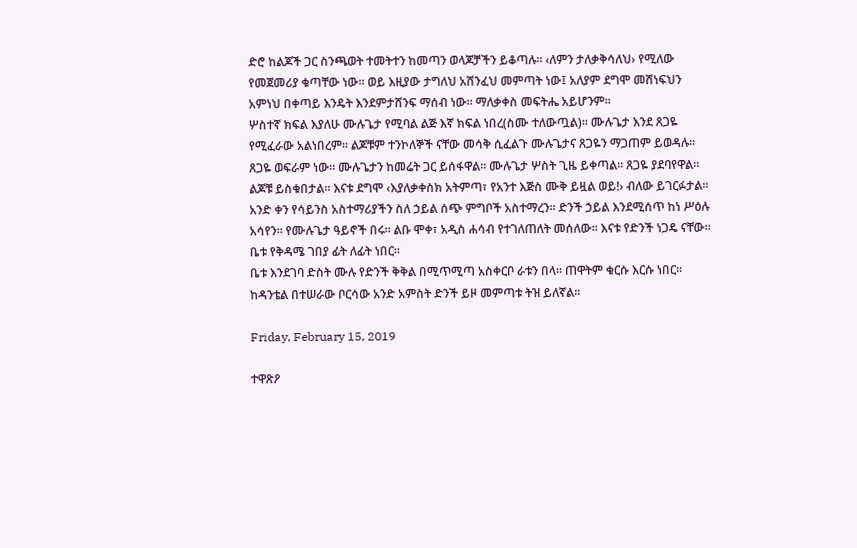ድሮ ከልጆች ጋር ስንጫወት ተመትተን ከመጣን ወላጆቻችን ይቆጣሉ፡፡ ‹ለምን ታለቃቅሳለህ› የሚለው የመጀመሪያ ቁጣቸው ነው፡፡ ወይ እዚያው ታግለህ አሸንፈህ መምጣት ነው፤ አለያም ደግሞ መሸነፍህን አምነህ በቀጣይ እንዴት እንደምታሸንፍ ማሰብ ነው፡፡ ማለቃቀስ መፍትሔ አይሆንም፡፡
ሦስተኛ ክፍል እያለሁ ሙሉጌታ የሚባል ልጅ እኛ ክፍል ነበረ(ስሙ ተለውጧል)፡፡ ሙሉጌታ እንደ ጸጋዬ የሚፈራው አልነበረም፡፡ ልጆቹም ተንኮለኞች ናቸው መሳቅ ሲፈልጉ ሙሉጌታና ጸጋዬን ማጋጠም ይወዳሉ፡፡ ጸጋዬ ወፍራም ነው፡፡ ሙሉጌታን ከመሬት ጋር ይሰፋዋል፡፡ ሙሉጌታ ሦስት ጊዜ ይቀጣል፡፡ ጸጋዬ ያደባየዋል፡፡ ልጆቹ ይስቁበታል፡፡ እናቱ ደግሞ ‹እያለቃቀስክ አትምጣ፣ የአንተ እጅስ ሙቅ ይዟል ወይ!› ብለው ይገርፉታል፡፡
አንድ ቀን የሳይንስ አስተማሪያችን ስለ ኃይል ሰጭ ምግቦች አስተማረን፡፡ ድንች ኃይል እንደሚሰጥ ከነ ሥዕሉ አሳየን፡፡ የሙሉጌታ ዓይኖች በሩ፡፡ ልቡ ሞቀ፣ አዲስ ሐሳብ የተገለጠለት መሰለው፡፡ እናቱ የድንች ነጋዴ ናቸው፡፡ ቤቱ የቅዳሜ ገበያ ፊት ለፊት ነበር፡፡
ቤቱ እንደገባ ድስት ሙሉ የድንች ቅቅል በሚጥሚጣ አስቀርቦ ራቱን በላ፡፡ ጠዋትም ቁርሱ እርሱ ነበር፡፡ ከዳንቴል በተሠራው ቦርሳው አንድ አምስት ድንች ይዞ መምጣቱ ትዝ ይለኛል፡፡

Friday, February 15, 2019

ተዋጽዖ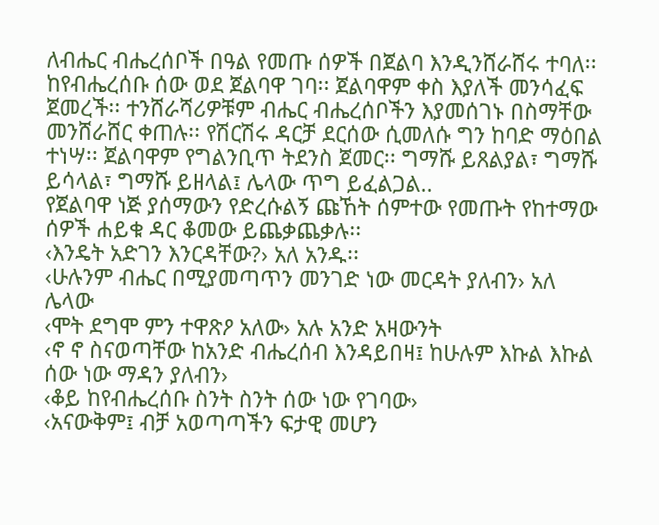ለብሔር ብሔረሰቦች በዓል የመጡ ሰዎች በጀልባ እንዲንሸራሸሩ ተባለ፡፡ ከየብሔረሰቡ ሰው ወደ ጀልባዋ ገባ፡፡ ጀልባዋም ቀስ እያለች መንሳፈፍ ጀመረች፡፡ ተንሸራሻሪዎቹም ብሔር ብሔረሰቦችን እያመሰገኑ በስማቸው መንሸራሸር ቀጠሉ፡፡ የሽርሽሩ ዳርቻ ደርሰው ሲመለሱ ግን ከባድ ማዕበል ተነሣ፡፡ ጀልባዋም የግልንቢጥ ትደንስ ጀመር፡፡ ግማሹ ይጸልያል፣ ግማሹ ይሳላል፣ ግማሹ ይዘላል፤ ሌላው ጥግ ይፈልጋል..
የጀልባዋ ነጅ ያሰማውን የድረሱልኝ ጩኸት ሰምተው የመጡት የከተማው ሰዎች ሐይቁ ዳር ቆመው ይጨቃጨቃሉ፡፡
‹እንዴት አድገን እንርዳቸው?› አለ አንዱ፡፡
‹ሁሉንም ብሔር በሚያመጣጥን መንገድ ነው መርዳት ያለብን› አለ ሌላው
‹ሞት ደግሞ ምን ተዋጽዖ አለው› አሉ አንድ አዛውንት
‹ኖ ኖ ስናወጣቸው ከአንድ ብሔረሰብ እንዳይበዛ፤ ከሁሉም እኩል እኩል ሰው ነው ማዳን ያለብን›
‹ቆይ ከየብሔረሰቡ ስንት ስንት ሰው ነው የገባው›
‹አናውቅም፤ ብቻ አወጣጣችን ፍታዊ መሆን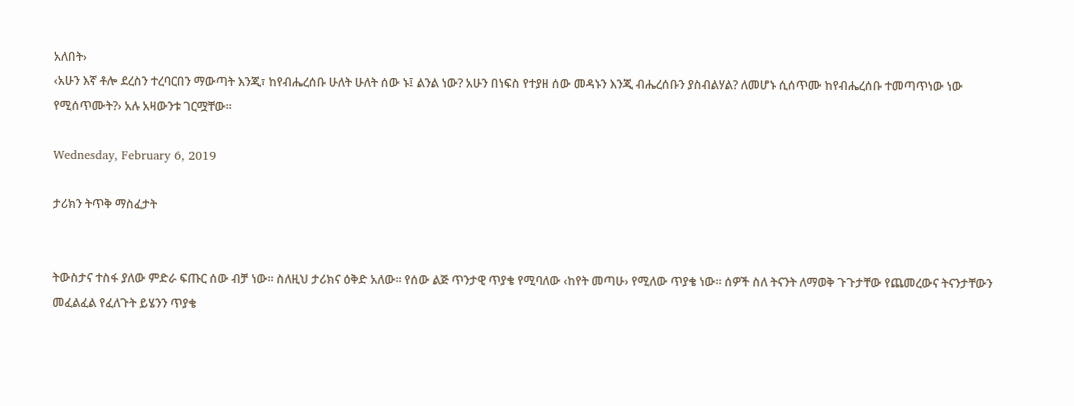አለበት›
‹አሁን እኛ ቶሎ ደረስን ተረባርበን ማውጣት እንጂ፣ ከየብሔረሰቡ ሁለት ሁለት ሰው ኑ፤ ልንል ነው? አሁን በነፍስ የተያዘ ሰው መዳኑን እንጂ ብሔረሰቡን ያስብልሃል? ለመሆኑ ሲሰጥሙ ከየብሔረሰቡ ተመጣጥነው ነው የሚሰጥሙት?› አሉ አዛውንቱ ገርሟቸው፡፡

Wednesday, February 6, 2019

ታሪክን ትጥቅ ማስፈታት


ትውስታና ተስፋ ያለው ምድራ ፍጡር ሰው ብቻ ነው፡፡ ስለዚህ ታሪክና ዕቅድ አለው፡፡ የሰው ልጅ ጥንታዊ ጥያቄ የሚባለው ‹ከየት መጣሁ› የሚለው ጥያቄ ነው፡፡ ሰዎች ስለ ትናንት ለማወቅ ጉጉታቸው የጨመረውና ትናንታቸውን መፈልፈል የፈለጉት ይሄንን ጥያቄ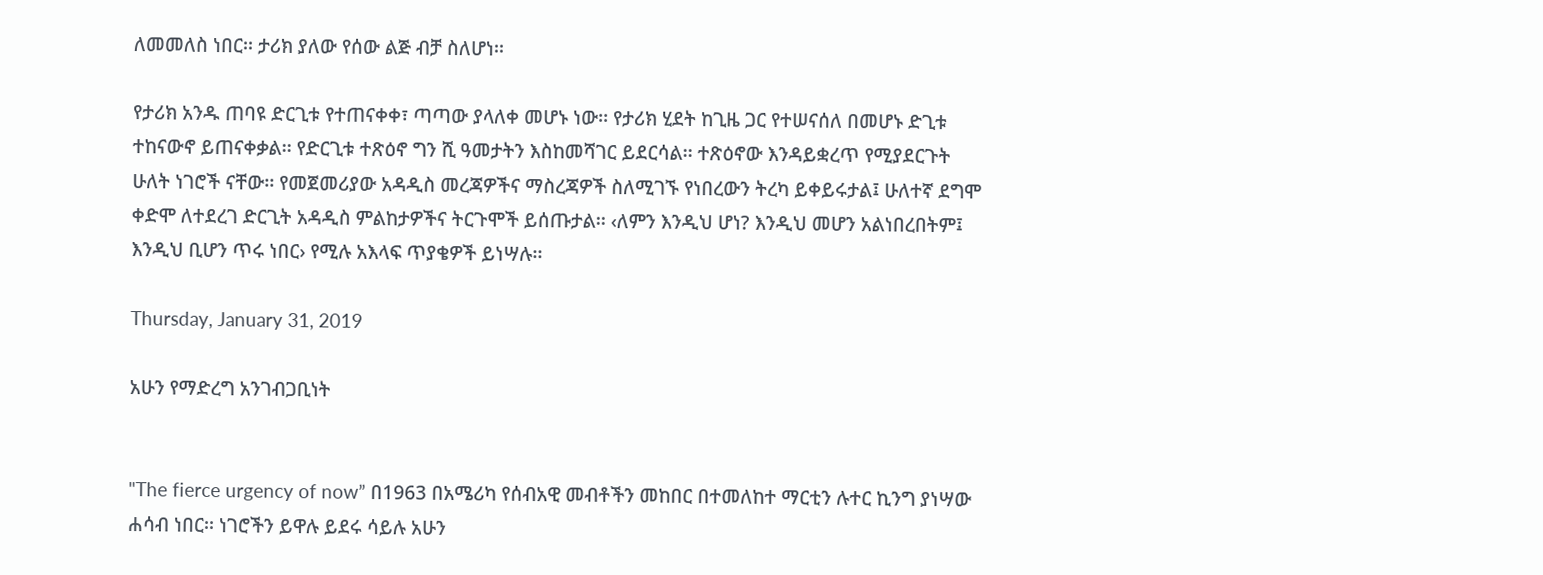ለመመለስ ነበር፡፡ ታሪክ ያለው የሰው ልጅ ብቻ ስለሆነ፡፡

የታሪክ አንዱ ጠባዩ ድርጊቱ የተጠናቀቀ፣ ጣጣው ያላለቀ መሆኑ ነው፡፡ የታሪክ ሂደት ከጊዜ ጋር የተሠናሰለ በመሆኑ ድጊቱ ተከናውኖ ይጠናቀቃል፡፡ የድርጊቱ ተጽዕኖ ግን ሺ ዓመታትን እስከመሻገር ይደርሳል፡፡ ተጽዕኖው እንዳይቋረጥ የሚያደርጉት ሁለት ነገሮች ናቸው፡፡ የመጀመሪያው አዳዲስ መረጃዎችና ማስረጃዎች ስለሚገኙ የነበረውን ትረካ ይቀይሩታል፤ ሁለተኛ ደግሞ ቀድሞ ለተደረገ ድርጊት አዳዲስ ምልከታዎችና ትርጉሞች ይሰጡታል፡፡ ‹ለምን እንዲህ ሆነ? እንዲህ መሆን አልነበረበትም፤ እንዲህ ቢሆን ጥሩ ነበር› የሚሉ አእላፍ ጥያቄዎች ይነሣሉ፡፡

Thursday, January 31, 2019

አሁን የማድረግ አንገብጋቢነት


"The fierce urgency of now” በ1963 በአሜሪካ የሰብአዊ መብቶችን መከበር በተመለከተ ማርቲን ሉተር ኪንግ ያነሣው ሐሳብ ነበር፡፡ ነገሮችን ይዋሉ ይደሩ ሳይሉ አሁን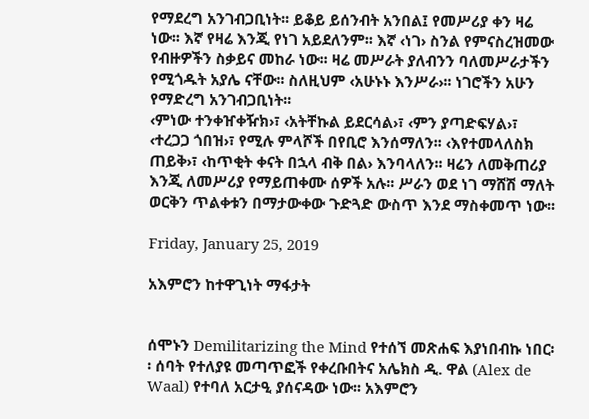የማደረግ አንገብጋቢነት፡፡ ይቆይ ይሰንብት አንበል፤ የመሥሪያ ቀን ዛሬ ነው፡፡ እኛ የዛሬ እንጂ የነገ አይደለንም፡፡ እኛ ‹ነገ› ስንል የምናስረዝመው የብዙዎችን ስቃይና መከራ ነው፡፡ ዛሬ መሥራት ያለብንን ባለመሥራታችን የሚጎዱት አያሌ ናቸው፡፡ ስለዚህም ‹አሁኑኑ እንሥራ›፡፡ ነገሮችን አሁን የማድረግ አንገብጋቢነት፡፡
‹ምነው ተንቀዠቀዥክ›፣ ‹አትቸኩል ይደርሳል›፣ ‹ምን ያጣድፍሃል›፣ ‹ተረጋጋ ጎበዝ›፣ የሚሉ ምላሾች በየቢሮ እንሰማለን፡፡ ‹እየተመላለስክ ጠይቅ›፣ ‹ከጥቂት ቀናት በኋላ ብቅ በል› እንባላለን፡፡ ዛሬን ለመቅጠሪያ እንጂ ለመሥሪያ የማይጠቀሙ ሰዎች አሉ፡፡ ሥራን ወደ ነገ ማሸሽ ማለት ወርቅን ጥልቀቱን በማታውቀው ጉድጓድ ውስጥ እንደ ማስቀመጥ ነው፡፡

Friday, January 25, 2019

አእምሮን ከተዋጊነት ማፋታት


ሰሞኑን Demilitarizing the Mind የተሰኘ መጽሐፍ እያነበብኩ ነበር፡፡ ሰባት የተለያዩ መጣጥፎች የቀረቡበትና አሌክስ ዲ. ዋል (Alex de Waal) የተባለ አርታዒ ያሰናዳው ነው፡፡ አእምሮን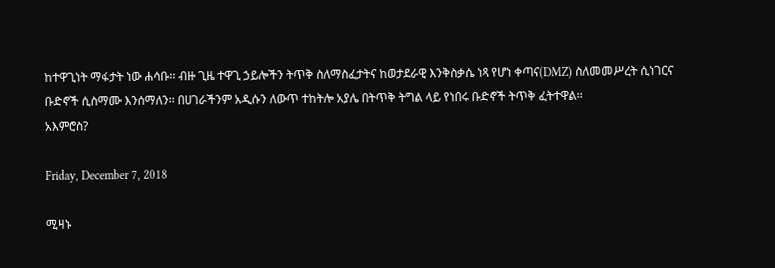ከተዋጊነት ማፋታት ነው ሐሳቡ፡፡ ብዙ ጊዜ ተዋጊ ኃይሎችን ትጥቅ ስለማስፈታትና ከወታደራዊ እንቅስቃሴ ነጻ የሆነ ቀጣና(DMZ) ስለመመሥረት ሲነገርና ቡድኖች ሲስማሙ እንሰማለን፡፡ በሀገራችንም አዲሱን ለውጥ ተከትሎ አያሌ በትጥቅ ትግል ላይ የነበሩ ቡድኖች ትጥቅ ፈትተዋል፡፡
አእምሮስ?

Friday, December 7, 2018

ሚዛኑ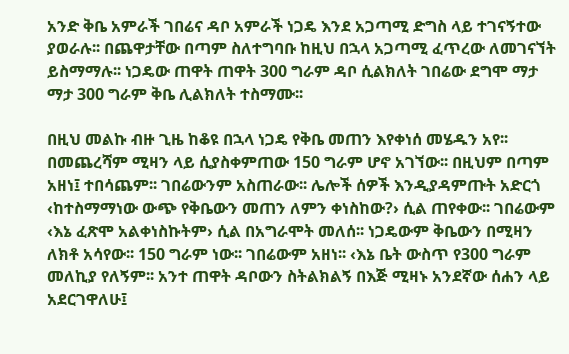አንድ ቅቤ አምራች ገበሬና ዳቦ አምራች ነጋዴ እንደ አጋጣሚ ድግስ ላይ ተገናኝተው ያወራሉ፡፡ በጨዋታቸው በጣም ስለተግባቡ ከዚህ በኋላ አጋጣሚ ፈጥረው ለመገናኘት ይስማማሉ፡፡ ነጋዴው ጠዋት ጠዋት 300 ግራም ዳቦ ሲልክለት ገበሬው ደግሞ ማታ ማታ 300 ግራም ቅቤ ሊልክለት ተስማሙ፡፡

በዚህ መልኩ ብዙ ጊዜ ከቆዩ በኋላ ነጋዴ የቅቤ መጠን እየቀነሰ መሄዱን አየ፡፡ በመጨረሻም ሚዛን ላይ ሲያስቀምጠው 150 ግራም ሆኖ አገኘው፡፡ በዚህም በጣም አዘነ፤ ተበሳጨም፡፡ ገበሬውንም አስጠራው፡፡ ሌሎች ሰዎች እንዲያዳምጡት አድርጎ ‹ከተስማማነው ውጭ የቅቤውን መጠን ለምን ቀነስከው?› ሲል ጠየቀው፡፡ ገበሬውም ‹እኔ ፈጽሞ አልቀነስኩትም› ሲል በአግራሞት መለሰ፡፡ ነጋዴውም ቅቤውን በሚዛን ለክቶ አሳየው፡፡ 150 ግራም ነው፡፡ ገበሬውም አዘነ፡፡ ‹እኔ ቤት ውስጥ የ300 ግራም መለኪያ የለኝም፡፡ አንተ ጠዋት ዳቦውን ስትልክልኝ በእጅ ሚዛኑ አንደኛው ሰሐን ላይ አደርገዋለሁ፤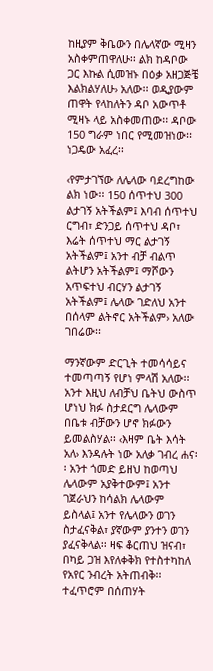ከዚያም ቅቤውን በሌላኛው ሚዛን አስቀምጠዋለሁ፡፡ ልክ ከዳቦው ጋር እኩል ሲመዝኑ በዕቃ አዘጋጅቼ እልክልሃለሁ› አለው፡፡ ወዲያውም ጠዋት የላከለትን ዳቦ አውጥቶ ሚዛኑ ላይ አስቀመጠው፡፡ ዳቦው 150 ግራም ነበር የሚመዝነው፡፡ ነጋዴው አፈረ፡፡

‹የምታገኘው ለሌላው ባደረግከው ልክ ነው፡፡ 150 ሰጥተህ 300 ልታገኝ አትችልም፤ እባብ ሰጥተህ ርግብ፣ ድንጋይ ሰጥተህ ዳቦ፣ እሬት ሰጥተህ ማር ልታገኝ አትችልም፤ አንተ ብቻ ብልጥ ልትሆን አትችልም፤ ማሾውን አጥፍተህ ብርሃን ልታገኝ አትችልም፤ ሌላው ገድለህ አንተ በሰላም ልትኖር አትችልም› አለው ገበሬው፡፡

ማንኛውም ድርጊት ተመሳሳይና ተመጣጣኝ የሆነ ምላሽ አለው፡፡ አንተ እዚህ ለብቻህ ቤትህ ውስጥ ሆነህ ክፉ ስታደርግ ሌላውም በቤቱ ብቻውን ሆኖ ክፉውን ይመልስሃል፡፡ ‹እዛም ቤት እሳት አለ› እንዳሉት ነው አለቃ ገብረ ሐና፡፡ አንተ ጎመድ ይዘህ ከወጣህ ሌላውም አያቅተውም፤ አንተ ገጀራህን ከሳልክ ሌላውም ይስላል፤ አንተ የሌላውን ወገን ስታፈናቅል፣ ያኛውም ያንተን ወገን ያፈናቅላል፡፡ ዛፍ ቆርጠህ ዝናብ፣ በካይ ጋዝ እየለቀቅክ የተስተካከለ የአየር ንብረት አትጠብቅ፡፡ ተፈጥሮም በሰጠሃት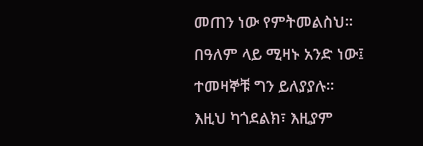መጠን ነው የምትመልስህ፡፡ በዓለም ላይ ሚዛኑ አንድ ነው፤ ተመዛኞቹ ግን ይለያያሉ፡፡ እዚህ ካጎደልክ፣ እዚያም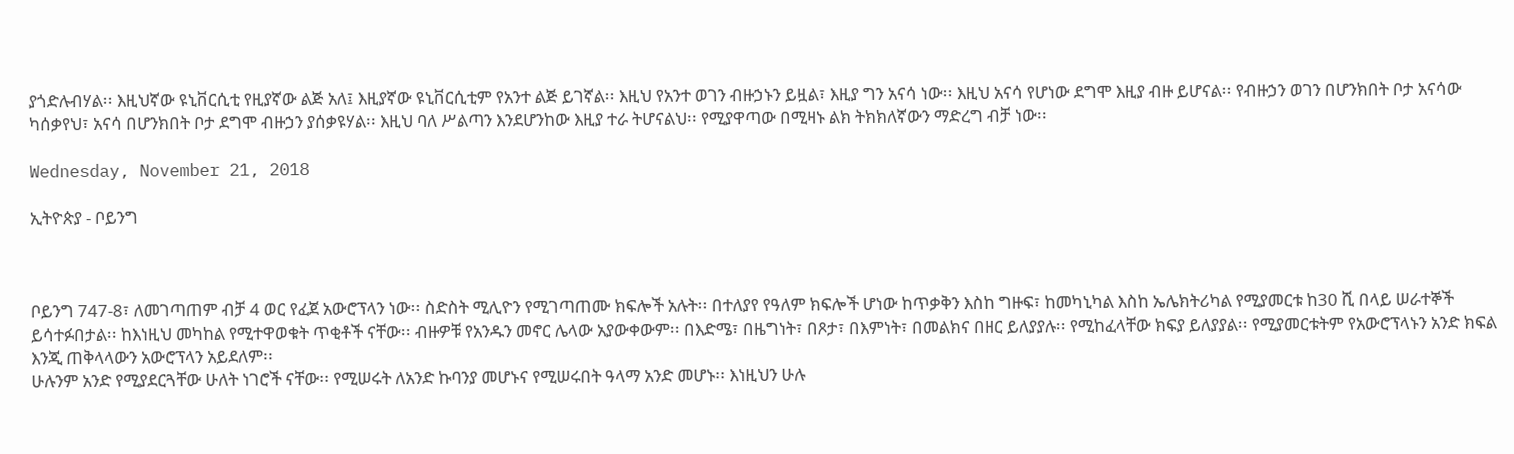ያጎድሉብሃል፡፡ እዚህኛው ዩኒቨርሲቲ የዚያኛው ልጅ አለ፤ እዚያኛው ዩኒቨርሲቲም የአንተ ልጅ ይገኛል፡፡ እዚህ የአንተ ወገን ብዙኃኑን ይዟል፣ እዚያ ግን አናሳ ነው፡፡ እዚህ አናሳ የሆነው ደግሞ እዚያ ብዙ ይሆናል፡፡ የብዙኃን ወገን በሆንክበት ቦታ አናሳው ካሰቃየህ፣ አናሳ በሆንክበት ቦታ ደግሞ ብዙኃን ያሰቃዩሃል፡፡ እዚህ ባለ ሥልጣን እንደሆንከው እዚያ ተራ ትሆናልህ፡፡ የሚያዋጣው በሚዛኑ ልክ ትክክለኛውን ማድረግ ብቻ ነው፡፡

Wednesday, November 21, 2018

ኢትዮጵያ - ቦይንግ



ቦይንግ 747-8፣ ለመገጣጠም ብቻ 4 ወር የፈጀ አውሮፕላን ነው፡፡ ስድስት ሚሊዮን የሚገጣጠሙ ክፍሎች አሉት፡፡ በተለያየ የዓለም ክፍሎች ሆነው ከጥቃቅን እስከ ግዙፍ፣ ከመካኒካል እስከ ኤሌክትሪካል የሚያመርቱ ከ30 ሺ በላይ ሠራተኞች ይሳተፉበታል፡፡ ከእነዚህ መካከል የሚተዋወቁት ጥቂቶች ናቸው፡፡ ብዙዎቹ የአንዱን መኖር ሌላው አያውቀውም፡፡ በእድሜ፣ በዜግነት፣ በጾታ፣ በእምነት፣ በመልክና በዘር ይለያያሉ፡፡ የሚከፈላቸው ክፍያ ይለያያል፡፡ የሚያመርቱትም የአውሮፕላኑን አንድ ክፍል እንጂ ጠቅላላውን አውሮፕላን አይደለም፡፡
ሁሉንም አንድ የሚያደርጓቸው ሁለት ነገሮች ናቸው፡፡ የሚሠሩት ለአንድ ኩባንያ መሆኑና የሚሠሩበት ዓላማ አንድ መሆኑ፡፡ እነዚህን ሁሉ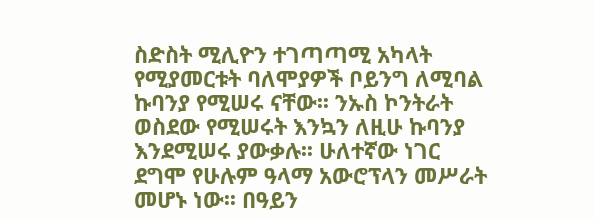ስድስት ሚሊዮን ተገጣጣሚ አካላት የሚያመርቱት ባለሞያዎች ቦይንግ ለሚባል ኩባንያ የሚሠሩ ናቸው፡፡ ንኡስ ኮንትራት ወስደው የሚሠሩት እንኳን ለዚሁ ኩባንያ እንደሚሠሩ ያውቃሉ፡፡ ሁለተኛው ነገር ደግሞ የሁሉም ዓላማ አውሮፕላን መሥራት መሆኑ ነው፡፡ በዓይን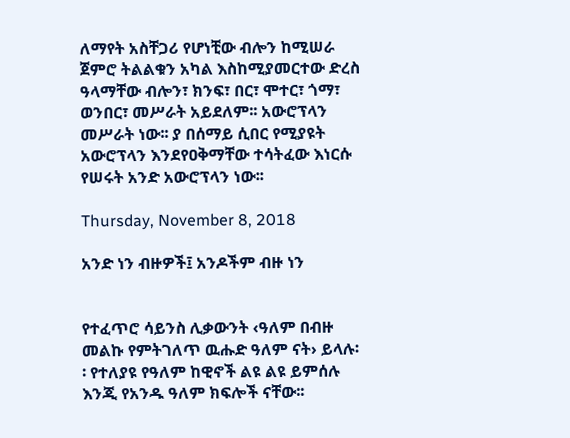ለማየት አስቸጋሪ የሆነቺው ብሎን ከሚሠራ ጀምሮ ትልልቁን አካል እስከሚያመርተው ድረስ ዓላማቸው ብሎን፣ ክንፍ፣ በር፣ ሞተር፣ ጎማ፣ ወንበር፣ መሥራት አይደለም፡፡ አውሮፕላን መሥራት ነው፡፡ ያ በሰማይ ሲበር የሚያዩት አውሮፕላን እንደየዐቅማቸው ተሳትፈው እነርሱ የሠሩት አንድ አውሮፕላን ነው፡፡

Thursday, November 8, 2018

አንድ ነን ብዙዎች፤ አንዶችም ብዙ ነን


የተፈጥሮ ሳይንስ ሊቃውንት ‹ዓለም በብዙ መልኩ የምትገለጥ ዉሑድ ዓለም ናት› ይላሉ፡፡ የተለያዩ የዓለም ከዊኖች ልዩ ልዩ ይምሰሉ እንጂ የአንዱ ዓለም ክፍሎች ናቸው፡፡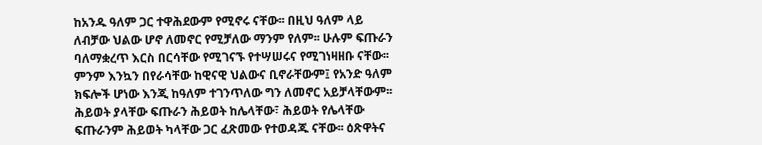ከአንዱ ዓለም ጋር ተዋሕደውም የሚኖሩ ናቸው፡፡ በዚህ ዓለም ላይ ለብቻው ህልው ሆኖ ለመኖር የሚቻለው ማንም የለም፡፡ ሁሉም ፍጡራን ባለማቋረጥ እርስ በርሳቸው የሚገናኙ የተሣሠሩና የሚገነዛዘቡ ናቸው፡፡ ምንም እንኳን በየራሳቸው ከዊናዊ ህልውና ቢኖራቸውም፤ የአንድ ዓለም ክፍሎች ሆነው እንጂ ከዓለም ተገንጥለው ግን ለመኖር አይቻላቸውም፡፡ ሕይወት ያላቸው ፍጡራን ሕይወት ከሌላቸው፣ ሕይወት የሌላቸው ፍጡራንም ሕይወት ካላቸው ጋር ፈጽመው የተወዳጁ ናቸው፡፡ ዕጽዋትና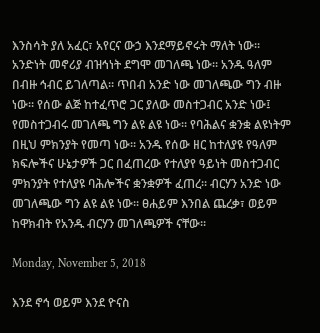እንስሳት ያለ አፈር፣ አየርና ውኃ እንደማይኖሩት ማለት ነው፡፡
አንድነት መኖሪያ ብዝኅነት ደግሞ መገለጫ ነው፡፡ አንዱ ዓለም በብዙ ኅብር ይገለጣል፡፡ ጥበብ አንድ ነው መገለጫው ግን ብዙ ነው፡፡ የሰው ልጅ ከተፈጥሮ ጋር ያለው መስተጋብር አንድ ነው፤ የመስተጋብሩ መገለጫ ግን ልዩ ልዩ ነው፡፡ የባሕልና ቋንቋ ልዩነትም በዚህ ምክንያት የመጣ ነው፡፡ አንዱ የሰው ዘር ከተለያዩ የዓለም ክፍሎችና ሁኔታዎች ጋር በፈጠረው የተለያየ ዓይነት መስተጋብር ምክንያት የተለያዩ ባሕሎችና ቋንቋዎች ፈጠረ፡፡ ብርሃን አንድ ነው መገለጫው ግን ልዩ ልዩ ነው፡፡ ፀሐይም እንበል ጨረቃ፣ ወይም ከዋክብት የአንዱ ብርሃን መገለጫዎች ናቸው፡፡

Monday, November 5, 2018

እንደ ኖኅ ወይም እንደ ዮናስ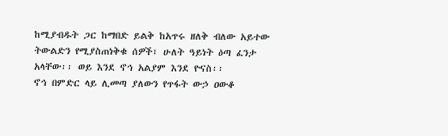ከሚያብዱት ጋር ከማበድ ይልቅ ከአጥሩ ዘለቅ ብለው አይተው ትውልድን የሚያስጠነቅቁ ሰዎች፣ ሁለት ዓይነት ዕጣ ፈንታ አላቸው፡፡ ወይ እንደ ኖኅ አልያም እንደ ዮናስ፡፡
ኖኅ በምድር ላይ ሊመጣ ያለውን የጥፋት ውኃ ዐውቆ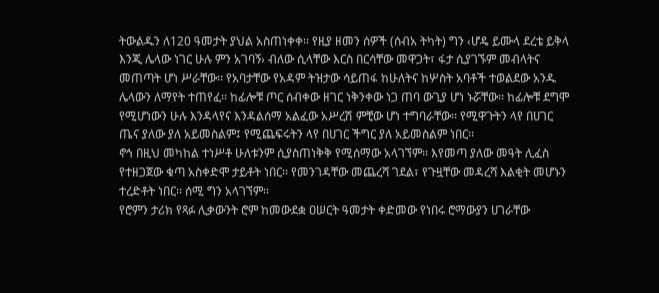ትውልዱን ለ120 ዓመታት ያህል አስጠነቀቀ፡፡ የዚያ ዘመን ሰዎች (ሰብአ ትካት) ግን ‹ሆዴ ይሙላ ደረቴ ይቅላ እንጂ ሌላው ነገር ሁሉ ምን አገባኝ› ብለው ሲላቸው እርስ በርሳቸው መዋጋት፣ ፋታ ሲያገኙም መብላትና መጠጣት ሆነ ሥራቸው፡፡ የአባታቸው የአዳም ትዝታው ሳይጠፋ ከሁለትና ከሦስት አባቶች ተወልደው አንዱ ሌላውን ለማየት ተጠየፈ፡፡ ከፊሎቹ ጦር ሰብቀው ዘገር ነቅንቀው ነጋ ጠባ ውጊያ ሆነ ኑሯቸው፡፡ ከፊሎቹ ደግሞ የሚሆነውን ሁሉ እንዳላየና እንዳልሰማ አልፈው አሥረሽ ምቺው ሆነ ተግባራቸው፡፡ የሚዋጉትን ላየ በሀገር ጤና ያለው ያለ አይመስልም፤ የሚጨፍሩትን ላየ በሀገር ችግር ያለ አይመስልም ነበር፡፡
ኖኅ በዚህ መካከል ተነሥቶ ሁለቱንም ሲያስጠነቅቅ የሚሰማው አላገኘም፡፡ እየመጣ ያለው መዓት ሊፈስ የተዘጋጀው ቁጣ አስቀድሞ ታይቶት ነበር፡፡ የመንገዳቸው መጨረሻ ገደል፣ የጉዟቸው መዳረሻ እልቂት መሆኑን ተረድቶት ነበር፡፡ ሰሚ ግን አላገኘም፡፡
የሮምን ታሪክ የጻፉ ሊቃውንት ሮም ከመውደቋ ዐሠርት ዓመታት ቀድመው የነበሩ ሮማውያን ሀገራቸው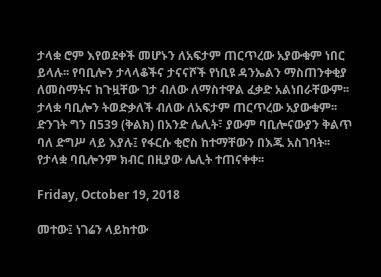ታላቋ ሮም እየወደቀች መሆኑን ለአፍታም ጠርጥረው አያውቁም ነበር ይላሉ፡፡ የባቢሎን ታላላቆችና ታናናሾች የነቢዩ ዳንኤልን ማስጠንቀቂያ ለመስማትና ከጉዟቸው ገታ ብለው ለማስተዋል ፈቃድ አልነበራቸውም፡፡ ታላቋ ባቢሎን ትወድቃለች ብለው ለአፍታም ጠርጥረው አያውቁም፡፡ ድንገት ግን በ539 (ቅልክ) በአንድ ሌሊት፣ ያውም ባቢሎናውያን ቅልጥ ባለ ድግሥ ላይ እያሉ፤ የፋርሱ ቂሮስ ከተማቸውን በእጁ አስገባት፡፡ የታላቋ ባቢሎንም ክብር በዚያው ሌሊት ተጠናቀቀ፡፡

Friday, October 19, 2018

መተው፤ ነገሬን ላይከተው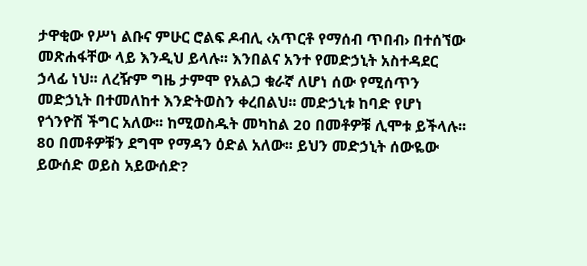ታዋቂው የሥነ ልቡና ምሁር ሮልፍ ዶብሊ ‹አጥርቶ የማሰብ ጥበብ› በተሰኘው መጽሐፋቸው ላይ እንዲህ ይላሉ፡፡ እንበልና አንተ የመድኃኒት አስተዳደር ኃላፊ ነህ፡፡ ለረዥም ግዜ ታምሞ የአልጋ ቁራኛ ለሆነ ሰው የሚሰጥን መድኃኒት በተመለከተ እንድትወስን ቀረበልህ፡፡ መድኃኒቱ ከባድ የሆነ የጎንዮሽ ችግር አለው፡፡ ከሚወስዱት መካከል 20 በመቶዎቹ ሊሞቱ ይችላሉ፡፡ 80 በመቶዎቹን ደግሞ የማዳን ዕድል አለው፡፡ ይህን መድኃኒት ሰውዬው ይውሰድ ወይስ አይውሰድ?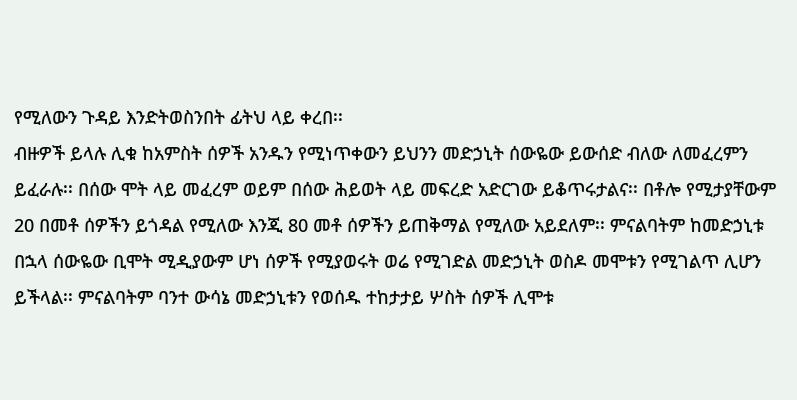የሚለውን ጉዳይ እንድትወስንበት ፊትህ ላይ ቀረበ፡፡
ብዙዎች ይላሉ ሊቁ ከአምስት ሰዎች አንዱን የሚነጥቀውን ይህንን መድኃኒት ሰውዬው ይውሰድ ብለው ለመፈረምን ይፈራሉ፡፡ በሰው ሞት ላይ መፈረም ወይም በሰው ሕይወት ላይ መፍረድ አድርገው ይቆጥሩታልና፡፡ በቶሎ የሚታያቸውም 20 በመቶ ሰዎችን ይጎዳል የሚለው እንጂ 80 መቶ ሰዎችን ይጠቅማል የሚለው አይደለም፡፡ ምናልባትም ከመድኃኒቱ በኋላ ሰውዬው ቢሞት ሚዲያውም ሆነ ሰዎች የሚያወሩት ወሬ የሚገድል መድኃኒት ወስዶ መሞቱን የሚገልጥ ሊሆን ይችላል፡፡ ምናልባትም ባንተ ውሳኔ መድኃኒቱን የወሰዱ ተከታታይ ሦስት ሰዎች ሊሞቱ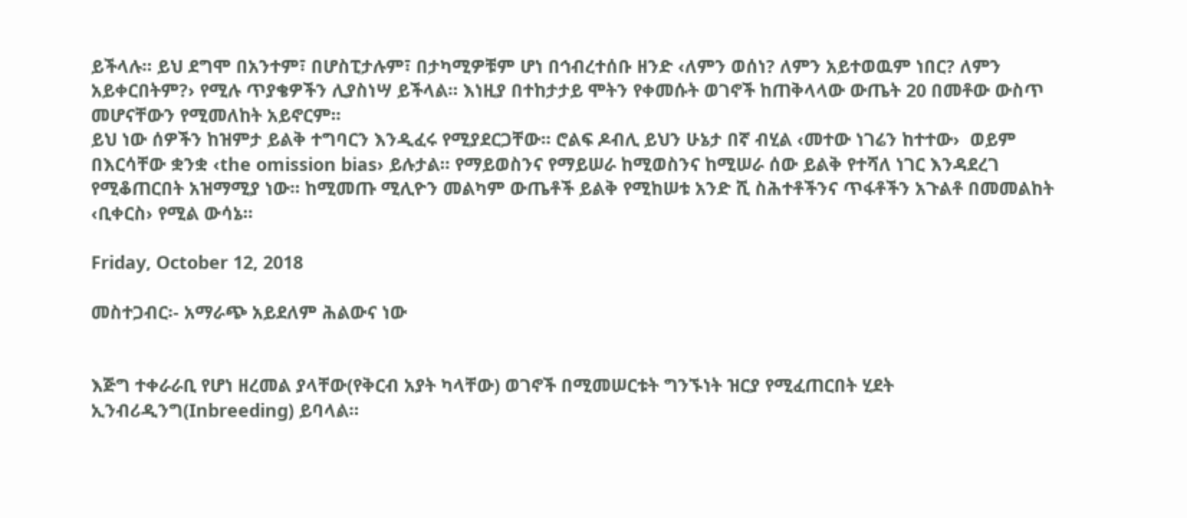ይችላሉ፡፡ ይህ ደግሞ በአንተም፣ በሆስፒታሉም፣ በታካሚዎቹም ሆነ በኅብረተሰቡ ዘንድ ‹ለምን ወሰነ? ለምን አይተወዉም ነበር? ለምን አይቀርበትም?› የሚሉ ጥያቄዎችን ሊያስነሣ ይችላል፡፡ እነዚያ በተከታታይ ሞትን የቀመሱት ወገኖች ከጠቅላላው ውጤት 20 በመቶው ውስጥ መሆናቸውን የሚመለከት አይኖርም፡፡
ይህ ነው ሰዎችን ከዝምታ ይልቅ ተግባርን እንዲፈሩ የሚያደርጋቸው፡፡ ሮልፍ ዶብሊ ይህን ሁኔታ በኛ ብሂል ‹መተው ነገሬን ከተተው›  ወይም በእርሳቸው ቋንቋ ‹the omission bias› ይሉታል፡፡ የማይወስንና የማይሠራ ከሚወስንና ከሚሠራ ሰው ይልቅ የተሻለ ነገር እንዳደረገ የሚቆጠርበት አዝማሚያ ነው፡፡ ከሚመጡ ሚሊዮን መልካም ውጤቶች ይልቅ የሚከሠቱ አንድ ሺ ስሕተቶችንና ጥፋቶችን አጉልቶ በመመልከት ‹ቢቀርስ› የሚል ውሳኔ፡፡

Friday, October 12, 2018

መስተጋብር፡- አማራጭ አይደለም ሕልውና ነው


እጅግ ተቀራራቢ የሆነ ዘረመል ያላቸው(የቅርብ አያት ካላቸው) ወገኖች በሚመሠርቱት ግንኙነት ዝርያ የሚፈጠርበት ሂደት ኢንብሪዲንግ(Inbreeding) ይባላል፡፡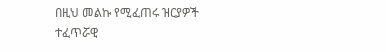በዚህ መልኩ የሚፈጠሩ ዝርያዎች ተፈጥሯዊ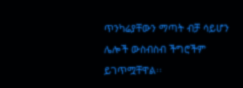ጥንካሬያቸውን ማጣት ብቻ ሳይሆን ሌሎች ውስብስብ ችግሮችም ይገጥሟቸዋል፡፡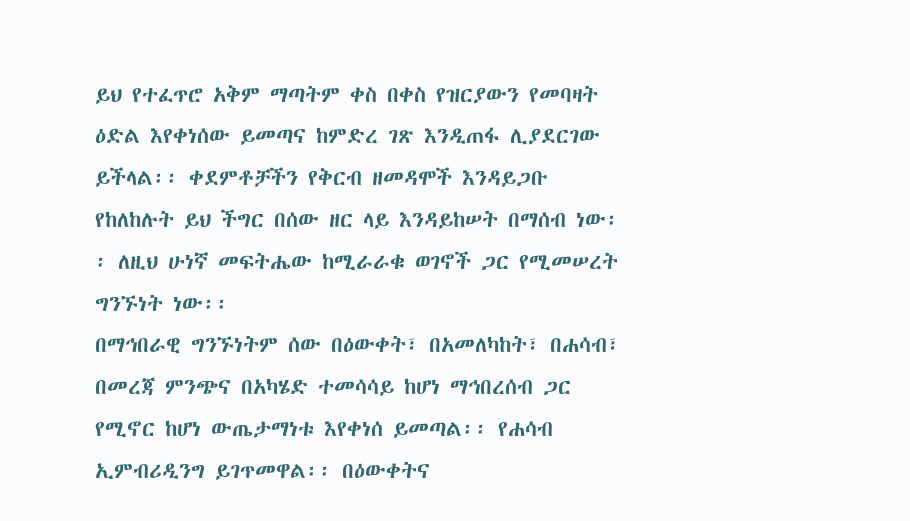ይህ የተፈጥሮ አቅም ማጣትም ቀስ በቀስ የዝርያውን የመባዛት ዕድል እየቀነሰው ይመጣና ከምድረ ገጽ እንዲጠፋ ሊያደርገው ይችላል፡፡ ቀደምቶቻችን የቅርብ ዘመዳሞች እንዳይጋቡ የከለከሉት ይህ ችግር በሰው ዘር ላይ እንዳይከሠት በማሰብ ነው፡፡ ለዚህ ሁነኛ መፍትሔው ከሚራራቁ ወገኖች ጋር የሚመሠረት ግንኙነት ነው፡፡
በማኅበራዊ ግንኙነትም ሰው በዕውቀት፣ በአመለካከት፣ በሐሳብ፣ በመረጃ ምንጭና በአካሄድ ተመሳሳይ ከሆነ ማኅበረሰብ ጋር የሚኖር ከሆነ ውጤታማነቱ እየቀነሰ ይመጣል፡፡ የሐሳብ ኢምብሪዲንግ ይገጥመዋል፡፡ በዕውቀትና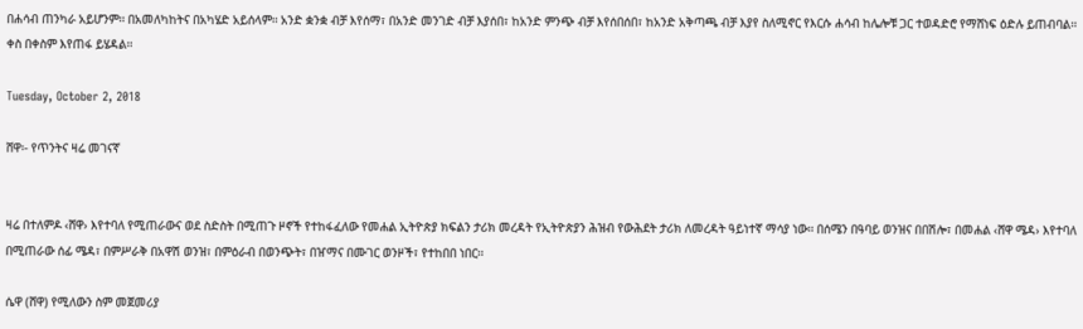በሐሳብ ጠንካራ አይሆንም፡፡ በአመለካከትና በአካሄድ አይሰላም፡፡ አንድ ቋንቋ ብቻ እየሰማ፣ በአንድ መንገድ ብቻ እያሰበ፣ ከአንድ ምንጭ ብቻ እየሰበሰበ፣ ከአንድ አቅጣጫ ብቻ እያየ ስለሚኖር የእርሱ ሐሳብ ከሌሎቹ ጋር ተወዳድሮ የማሸነፍ ዕድሉ ይጠብባል፡፡ ቀስ በቀስም እየጠፋ ይሄዳል፡፡

Tuesday, October 2, 2018

ሸዋ፡- የጥንትና ዛሬ መገናኛ


ዛሬ በተለምዶ ‹ሸዋ› እየተባለ የሚጠራውና ወደ ስድስት በሚጠጉ ዞኖች የተከፋፈለው የመሐል ኢትዮጵያ ክፍልን ታሪክ መረዳት የኢትዮጵያን ሕዝብ የውሕደት ታሪክ ለመረዳት ዓይነተኛ ማሳያ ነው፡፡ በሰሜን በዓባይ ወንዝና በበሽሎ፣ በመሐል ‹ሸዋ ሜዳ› እየተባለ በሚጠራው ሰፊ ሜዳ፣ በምሥራቅ በአዋሽ ወንዝ፣ በምዕራብ በወንጭት፣ በዠማና በሙገር ወንዞች፣ የተከበበ ነበር፡፡

ሴዋ (ሸዋ) የሚለውን ስም መጀመሪያ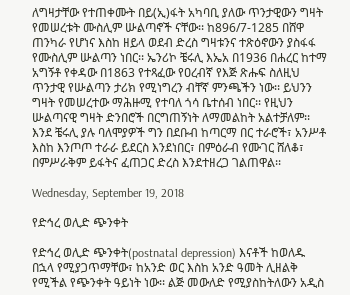ለግዛታቸው የተጠቀሙት በይ(ኢ)ፋት አካባቢ ያለው ጥንታዊውን ግዛት የመሠረቱት ሙስሊም ሡልጣኖች ናቸው፡፡ ከ896/7-1285 በሸዋ ጠንካራ የሆነና እስከ ዘይላ ወደብ ድረስ ግዛቱንና ተጽዕኖውን ያስፋፋ የሙስሊም ሡልጣን ነበር፡፡ ኤንሪኮ ቼሩሊ እኤአ በ1936 በሐረር ከተማ አግኝቶ የቀዳው በ1863 የተጻፈው የዐረብኛ የእጅ ጽሑፍ ስለዚህ ጥንታዊ የሡልጣን ታሪክ የሚነግረን ብቸኛ ምንጫችን ነው፡፡ ይህንን ግዛት የመሠረተው ማሕዙሚ የተባለ ጎሳ ቤተሰብ ነበር፡፡ የዚህን ሡልጣናዊ ግዛት ድንበሮች በርግጠኝነት ለማመልከት አልተቻለም፡፡ እንደ ቼሩሊ ያሉ ባለሞያዎች ግን በደቡብ ከጣርማ በር ተራሮች፣ አንሥቶ እስከ እንጦጦ ተራራ ይደርስ እንደነበር፣ በምዕራብ የሙገር ሸለቆ፣ በምሥራቅም ይፋትና ፈጠጋር ድረስ እንደተዘረጋ ገልጠዋል፡፡

Wednesday, September 19, 2018

የድኅረ ወሊድ ጭንቀት

የድኅረ ወሊድ ጭንቀት(postnatal depression) እናቶች ከወለዱ በኋላ የሚያጋጥማቸው፣ ከአንድ ወር እስከ አንድ ዓመት ሊዘልቅ የሚችል የጭንቀት ዓይነት ነው፡፡ ልጅ መውለድ የሚያስከትለውን አዲስ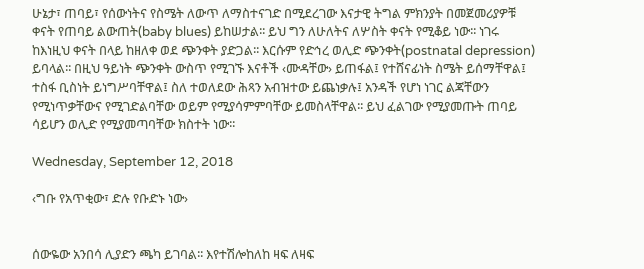ሁኔታ፣ ጠባይ፣ የሰውነትና የስሜት ለውጥ ለማስተናገድ በሚደረገው እናታዊ ትግል ምክንያት በመጀመሪያዎቹ ቀናት የጠባይ ልውጠት(baby blues) ይከሠታል፡፡ ይህ ግን ለሁለትና ለሦስት ቀናት የሚቆይ ነው፡፡ ነገሩ ከእነዚህ ቀናት በላይ ከዘለቀ ወደ ጭንቀት ያድጋል፡፡ እርሱም የድኅረ ወሊድ ጭንቀት(postnatal depression) ይባላል፡፡ በዚህ ዓይነት ጭንቀት ውስጥ የሚገኙ እናቶች ‹ሙዳቸው› ይጠፋል፤ የተሸናፊነት ስሜት ይሰማቸዋል፤ ተስፋ ቢስነት ይነግሥባቸዋል፤ ስለ ተወለደው ሕጻን አብዝተው ይጨነቃሉ፤ አንዳች የሆነ ነገር ልጃቸውን የሚነጥቃቸውና የሚገድልባቸው ወይም የሚያሳምምባቸው ይመስላቸዋል፡፡ ይህ ፈልገው የሚያመጡት ጠባይ ሳይሆን ወሊድ የሚያመጣባቸው ክስተት ነው፡፡

Wednesday, September 12, 2018

‹ግቡ የአጥቂው፣ ድሉ የቡድኑ ነው›


ሰውዬው አንበሳ ሊያድን ጫካ ይገባል፡፡ እየተሽሎከለከ ዛፍ ለዛፍ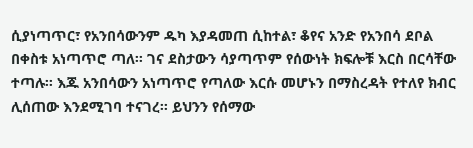ሲያነጣጥር፣ የአንበሳውንም ዱካ እያዳመጠ ሲከተል፣ ቆየና አንድ የአንበሳ ደቦል በቀስቱ አነጣጥሮ ጣለ፡፡ ገና ደስታውን ሳያጣጥም የሰውነት ክፍሎቹ እርስ በርሳቸው ተጣሉ፡፡ እጁ አንበሳውን አነጣጥሮ የጣለው እርሱ መሆኑን በማስረዳት የተለየ ክብር ሊሰጠው እንደሚገባ ተናገረ፡፡ ይህንን የሰማው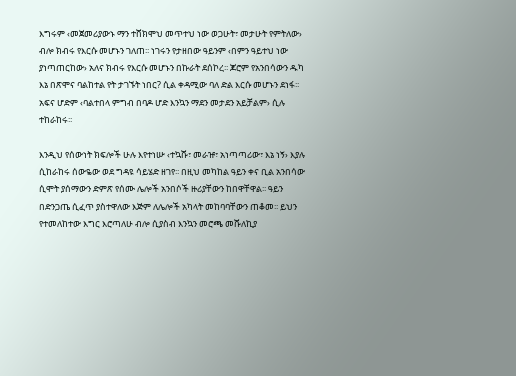እግሩም ‹መጀመሪያውኑ ማን ተሸክሞህ መጥተህ ነው ወጋሁት፣ መታሁት የምትለው› ብሎ ክብሩ የእርሱ መሆኑን ገለጠ፡፡ ነገሩን የታዘበው ዓይንም ‹በምን ዓይተህ ነው ያነጣጠርከው› አለና ክብሩ የእርሱ መሆኑን በኩራት ደሰኮረ፡፡ ጆሮም የአንበሳውን ዱካ እኔ በጽሞና ባልከተል የት ታገኙት ነበር? ሲል ቀዳሚው ባለ ድል እርሱ መሆኑን ደነፋ፡፡ አፍና ሆድም ‹ባልተበላ ምግብ በባዶ ሆድ እንኳን ማደን መታደን አይቻልም› ሲሉ ተከራከሩ፡፡

እንዲህ የሰውነት ክፍሎች ሁሉ እየተነሡ ‹ተኳሹ፣ መራዡ፣ አነጣጣሪው፣ እኔ ነኝ› እያሉ ሲከራከሩ ሰውዬው ወደ ግዳዩ ሳይሄድ ዘገየ፡፡ በዚህ መካከል ዓይን ቀና ቢል አንበሳው ሲሞት ያሰማውን ድምጽ የሰሙ ሌሎች አንበሶች ዙሪያቸውን ከበዋቸዋል፡፡ ዓይን በድንጋጤ ሲፈጥ ያስተዋለው እጅም ለሌሎች አካላት መከባባቸውን ጠቆመ፡፡ ይህን የተመለከተው እግር እሮጣለሁ ብሎ ሲያስብ እንኳን መሮጫ መሹለኪያ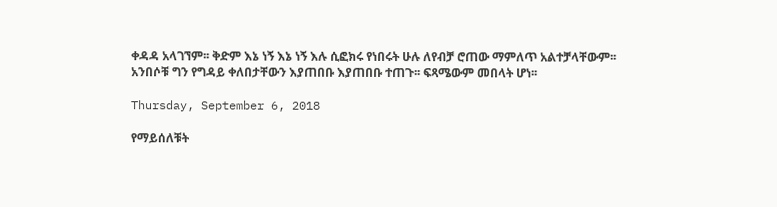ቀዳዳ አላገኘም፡፡ ቅድም እኔ ነኝ እኔ ነኝ እሉ ሲፎክሩ የነበሩት ሁሉ ለየብቻ ሮጠው ማምለጥ አልተቻላቸውም፡፡ አንበሶቹ ግን የግዳይ ቀለበታቸውን እያጠበቡ እያጠበቡ ተጠጉ፡፡ ፍጻሜውም መበላት ሆነ፡፡

Thursday, September 6, 2018

የማይሰለቹት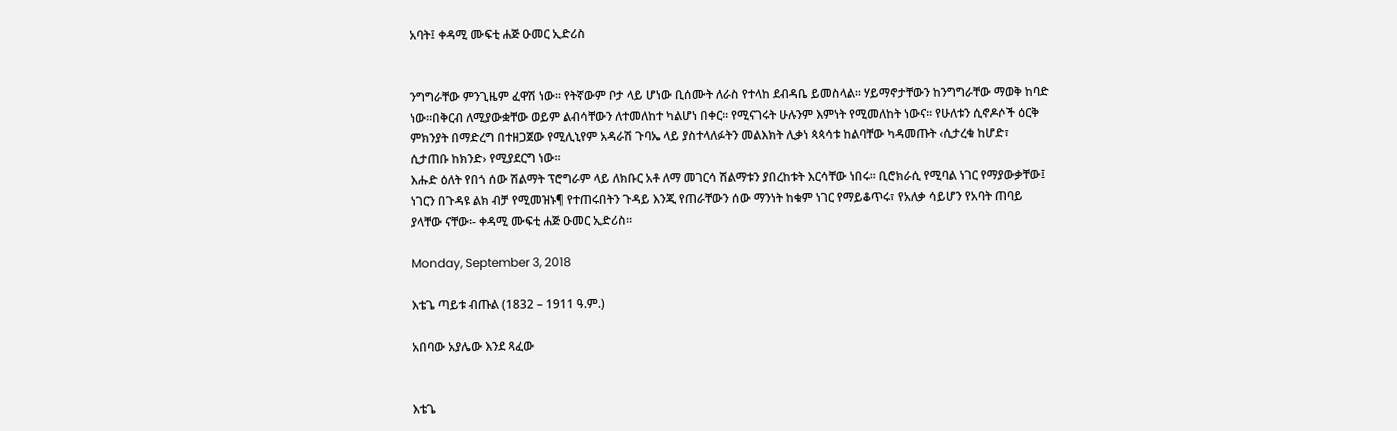አባት፤ ቀዳሚ ሙፍቲ ሐጅ ዑመር ኢድሪስ


ንግግራቸው ምንጊዜም ፈዋሽ ነው፡፡ የትኛውም ቦታ ላይ ሆነው ቢሰሙት ለራስ የተላከ ደብዳቤ ይመስላል፡፡ ሃይማኖታቸውን ከንግግራቸው ማወቅ ከባድ ነው፡፡በቅርብ ለሚያውቋቸው ወይም ልብሳቸውን ለተመለከተ ካልሆነ በቀር፡፡ የሚናገሩት ሁሉንም እምነት የሚመለከት ነውና፡፡ የሁለቱን ሲኖዶሶች ዕርቅ ምክንያት በማድረግ በተዘጋጀው የሚሊኒየም አዳራሽ ጉባኤ ላይ ያስተላለፉትን መልእክት ሊቃነ ጳጳሳቱ ከልባቸው ካዳመጡት ‹ሲታረቁ ከሆድ፣ ሲታጠቡ ከክንድ› የሚያደርግ ነው፡፡
እሑድ ዕለት የበጎ ሰው ሽልማት ፕሮግራም ላይ ለክቡር አቶ ለማ መገርሳ ሽልማቱን ያበረከቱት እርሳቸው ነበሩ፡፡ ቢሮክራሲ የሚባል ነገር የማያውቃቸው፤ ነገርን በጉዳዩ ልክ ብቻ የሚመዝኑ¶ የተጠሩበትን ጉዳይ እንጂ የጠራቸውን ሰው ማንነት ከቁም ነገር የማይቆጥሩ፣ የአለቃ ሳይሆን የአባት ጠባይ ያላቸው ናቸው፡- ቀዳሚ ሙፍቲ ሐጅ ዑመር ኢድሪስ፡፡

Monday, September 3, 2018

እቴጌ ጣይቱ ብጡል (1832 – 1911 ዓ.ም.)

አበባው አያሌው እንደ ጻፈው


እቴጌ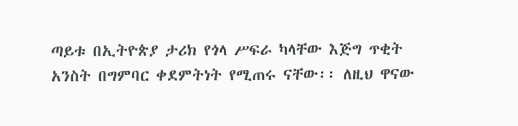ጣይቱ በኢትዮጵያ ታሪክ የጎላ ሥፍራ ካላቸው እጅግ ጥቂት አንስት በግምባር ቀደምትነት የሚጠሩ ናቸው፡፡ ለዚህ ዋናው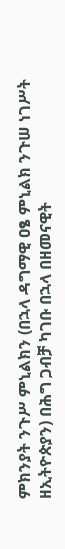ምክንያት ንጉሥ ምኒልክን (በኋላ ዳግማዊ ዐፄ ምኒልክ ንጉሠ ነገሥት ዘኢትዮጵያን) በሕግ ጋብቻ ካገቡ በኋላ በዘመናዊት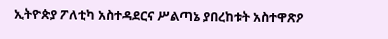ኢትዮጵያ ፖለቲካ አስተዳደርና ሥልጣኔ ያበረከቱት አስተዋጽዖ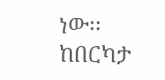ነው፡፡ ከበርካታ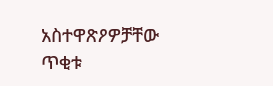አስተዋጽዖዎቻቸው ጥቂቱ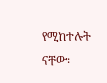የሚከተሉት ናቸው፡